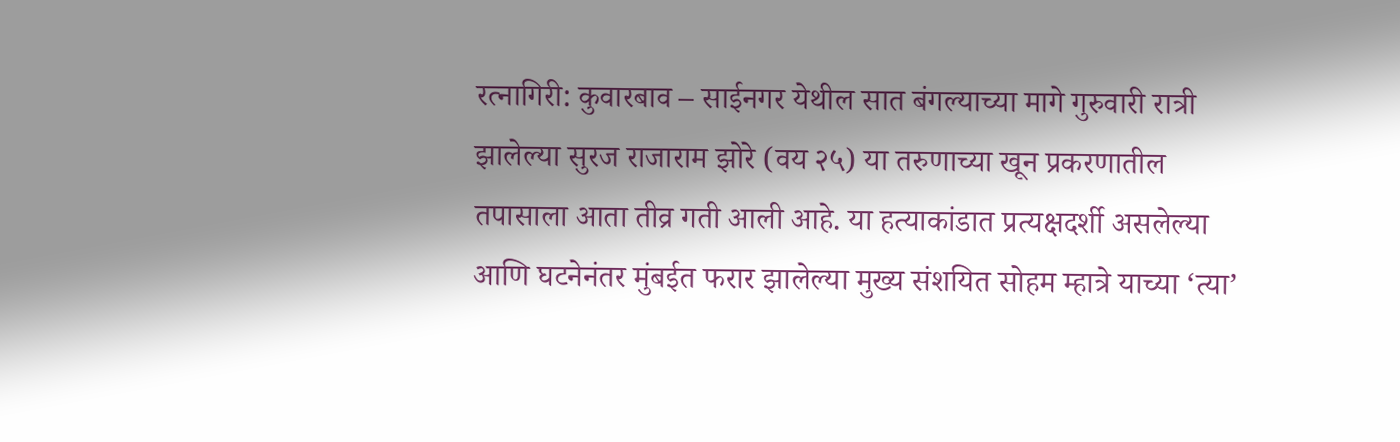रत्नागिरी: कुवारबाव – साईनगर येथील सात बंगल्याच्या मागे गुरुवारी रात्री झालेल्या सुरज राजाराम झोरे (वय २५) या तरुणाच्या खून प्रकरणातील तपासाला आता तीव्र गती आली आहे. या हत्याकांडात प्रत्यक्षदर्शी असलेल्या आणि घटनेनंतर मुंबईत फरार झालेल्या मुख्य संशयित सोहम म्हात्रे याच्या ‘त्या’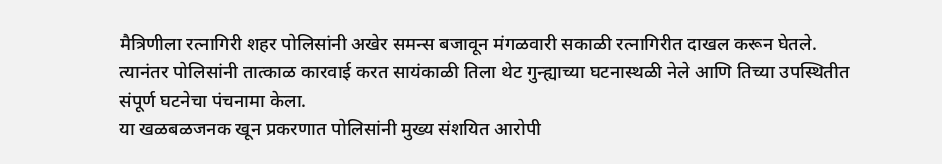मैत्रिणीला रत्नागिरी शहर पोलिसांनी अखेर समन्स बजावून मंगळवारी सकाळी रत्नागिरीत दाखल करून घेतले. त्यानंतर पोलिसांनी तात्काळ कारवाई करत सायंकाळी तिला थेट गुन्ह्याच्या घटनास्थळी नेले आणि तिच्या उपस्थितीत संपूर्ण घटनेचा पंचनामा केला.
या खळबळजनक खून प्रकरणात पोलिसांनी मुख्य संशयित आरोपी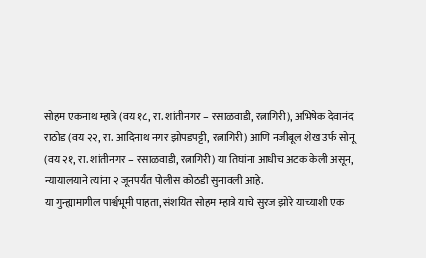सोहम एकनाथ म्हात्रे (वय १८, रा. शांतीनगर – रसाळवाडी, रत्नागिरी), अभिषेक देवानंद राठोड (वय २२, रा. आदिनाथ नगर झोपडपट्टी, रत्नागिरी) आणि नजीबूल शेख उर्फ सोनू (वय २१, रा. शांतीनगर – रसाळवाडी, रत्नागिरी) या तिघांना आधीच अटक केली असून, न्यायालयाने त्यांना २ जूनपर्यंत पोलीस कोठडी सुनावली आहे.
या गुन्ह्यामागील पार्श्वभूमी पाहता, संशयित सोहम म्हात्रे याचे सुरज झोरे याच्याशी एक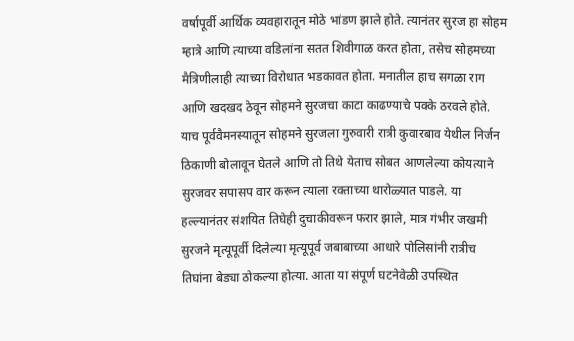वर्षापूर्वी आर्थिक व्यवहारातून मोठे भांडण झाले होते. त्यानंतर सुरज हा सोहम म्हात्रे आणि त्याच्या वडिलांना सतत शिवीगाळ करत होता, तसेच सोहमच्या मैत्रिणीलाही त्याच्या विरोधात भडकावत होता. मनातील हाच सगळा राग आणि खदखद ठेवून सोहमने सुरजचा काटा काढण्याचे पक्के ठरवले होते.
याच पूर्ववैमनस्यातून सोहमने सुरजला गुरुवारी रात्री कुवारबाव येथील निर्जन ठिकाणी बोलावून घेतले आणि तो तिथे येताच सोबत आणलेल्या कोयत्याने सुरजवर सपासप वार करून त्याला रक्ताच्या थारोळ्यात पाडले. या हल्ल्यानंतर संशयित तिघेही दुचाकीवरून फरार झाले, मात्र गंभीर जखमी सुरजने मृत्यूपूर्वी दिलेल्या मृत्यूपूर्व जबाबाच्या आधारे पोलिसांनी रात्रीच तिघांना बेड्या ठोकल्या होत्या. आता या संपूर्ण घटनेवेळी उपस्थित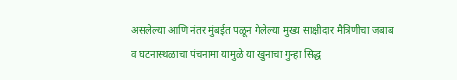असलेल्या आणि नंतर मुंबईत पळून गेलेल्या मुख्य साक्षीदार मैत्रिणीचा जबाब व घटनास्थळाचा पंचनामा यामुळे या खुनाचा गुन्हा सिद्ध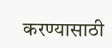करण्यासाठी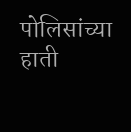पोलिसांच्या हाती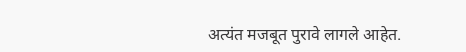अत्यंत मजबूत पुरावे लागले आहेत.